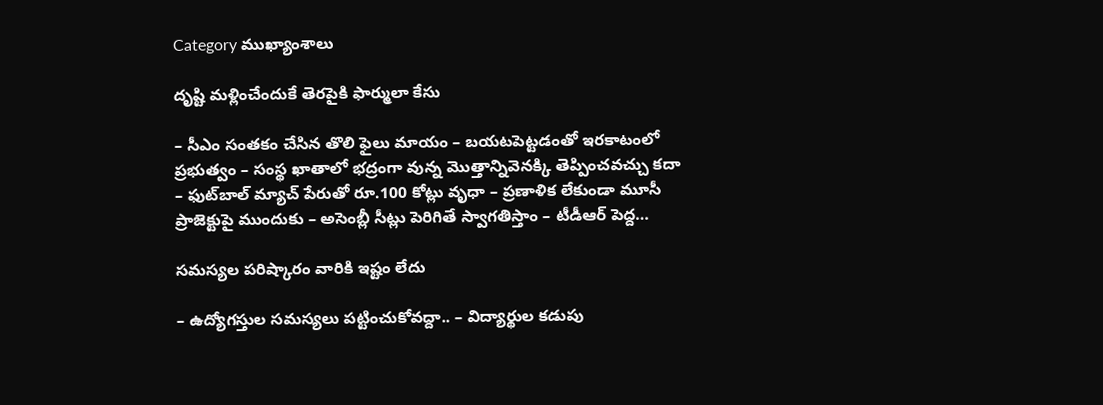Category ముఖ్యాంశాలు

దృష్టి మ‌ళ్లించేందుకే తెర‌పైకి ఫార్ములా కేసు

– సీఎం సంతకం చేసిన తొలి ఫైలు మాయం – బ‌య‌ట‌పెట్ట‌డంతో ఇర‌కాటంలో ప్ర‌భుత్వం – సంస్థ ఖాతాలో భ‌ద్రంగా వున్న మొత్తాన్నివెన‌క్కి తెప్పించ‌వ‌చ్చు క‌దా – ఫుట్‌బాల్ మ్యాచ్ పేరుతో రూ.100 కోట్లు వృధా – ప్ర‌ణాళిక లేకుండా మూసీ ప్రాజెక్టుపై ముందుకు – అసెంబ్లీ సీట్లు పెరిగితే స్వాగ‌తిస్తాం – టీడీఆర్ పెద్ద…

సమస్యల పరిష్కారం వారికి ఇష్టం లేదు

– ఉద్యోగస్తుల స‌మ‌స్య‌లు ప‌ట్టించుకోవ‌ద్దా.. – విద్యార్థుల క‌డుపు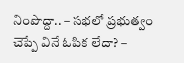నింపొద్దా.. – స‌భ‌లో ప్ర‌భుత్వం చెప్పే వినే ఓపిక లేదా? –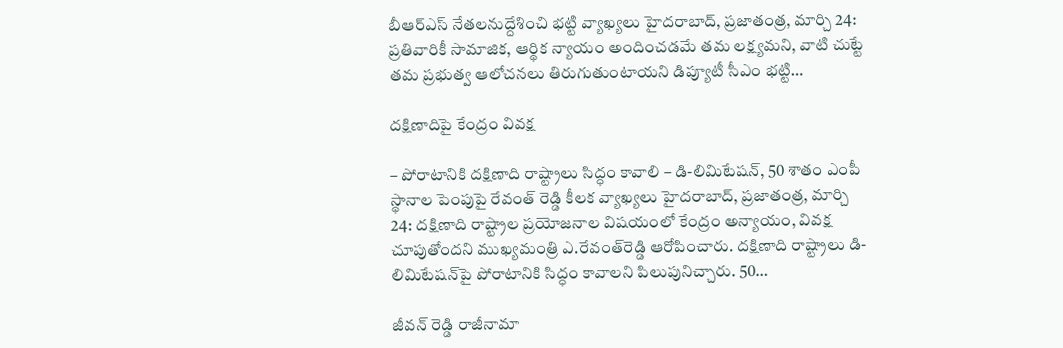బీఆర్ఎస్ నేతలనుద్దేశించి భట్టి వ్యాఖ్యలు హైదరాబాద్, ప్రజాతంత్ర, మార్చి 24: ప్రతివారికీ సామాజిక, ఆర్థిక న్యాయం అందించడమే తమ లక్ష్యమని, వాటి చుట్టే తమ ప్రభుత్వ ఆలోచనలు తిరుగుతుంటాయని డిప్యూటీ సీఎం భట్టి…

దక్షిణాదిపై కేంద్రం వివక్ష

– పోరాటానికి దక్షిణాది రాష్ట్రాలు సిద్ధం కావాలి – డి-లిమిటేషన్, 50 శాతం ఎంపీ స్థానాల పెంపుపై రేవంత్ రెడ్డి కీలక వ్యాఖ్యలు హైదరాబాద్, ప్రజాతంత్ర, మార్చి 24: దక్షిణాది రాష్ట్రాల ప్రయోజనాల విషయంలో కేంద్రం అన్యాయం, వివక్ష చూపుతోందని ముఖ్యమంత్రి ఎ.రేవంత్‌రెడ్డి ఆరోపించారు. దక్షిణాది రాష్ట్రాలు డి-లిమిటేషన్‌పై పోరాటానికి సిద్ధం కావాలని పిలుపునిచ్చారు. 50…

జీవన్ రెడ్డి రాజీనామా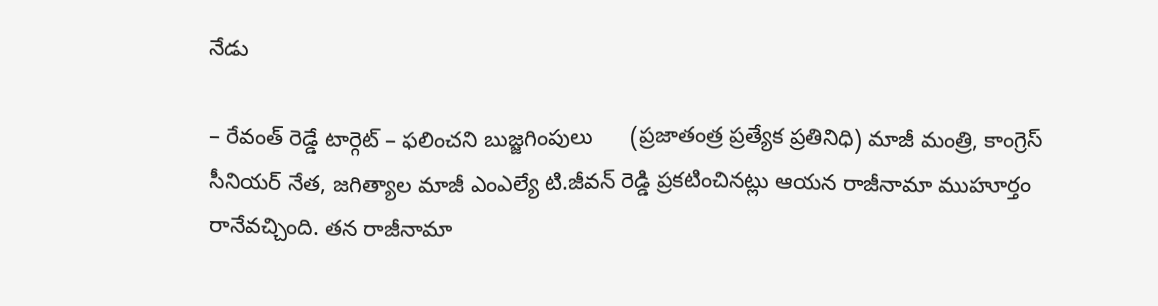నేడు

– రేవంత్ రెడ్డే టార్గెట్ – ఫలించని బుజ్జగింపులు      (ప్రజాతంత్ర ప్రత్యేక ప్రతినిధి) మాజీ మంత్రి, కాంగ్రెస్ సీనియర్ నేత‌, జగిత్యాల మాజీ ఎంఎల్యే టి.జీవన్ రెడ్డి ప్రకటించినట్లు ఆయన రాజీనామా ముహూర్తం రానేవచ్చింది. తన రాజీనామా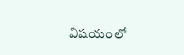విషయంలో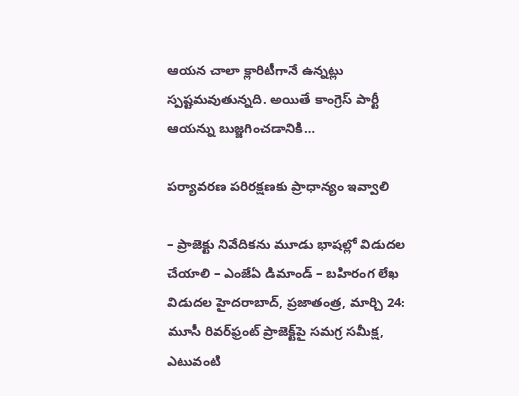ఆయన చాలా క్లారిటీగానే ఉన్నట్లు స్పష్టమవుతున్నది. అయితే కాంగ్రెస్ పార్టీ ఆయన్ను బుజ్జగించడానికి…

ప‌ర్యావ‌ర‌ణ ప‌రిర‌క్ష‌ణకు ప్రాధాన్యం ఇవ్వాలి

– ప్రాజెక్టు నివేదిక‌ను మూడు భాష‌ల్లో విడుద‌ల చేయాలి – ఎంజేఏ డిమాండ్ – బ‌హిరంగ లేఖ విడుద‌ల‌ హైద‌రాబాద్‌, ప్ర‌జాతంత్ర‌, మార్చి 24: మూసీ రివర్‌ఫ్రంట్ ప్రాజెక్ట్‌పై సమగ్ర సమీక్ష, ఎటువంటి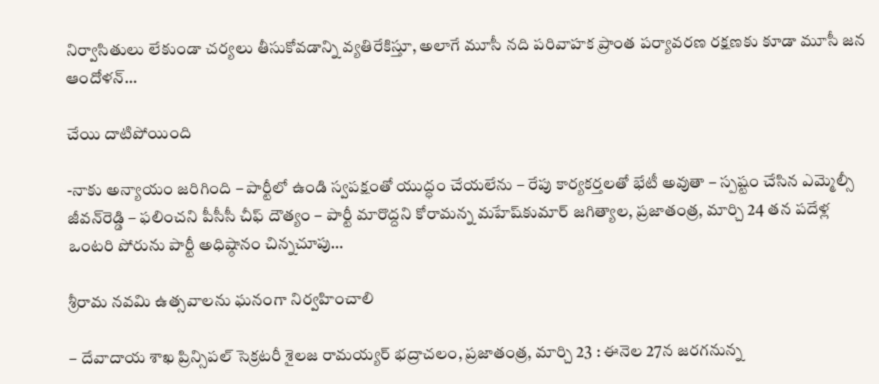నిర్వాసితులు లేకుండా చర్యలు తీసుకోవ‌డాన్ని వ్య‌తిరేకిస్తూ, అలాగే మూసీ నది పరివాహక ప్రాంత పర్యావరణ రక్షణకు కూడా మూసీ జన ఆందోళన్…

చేయి దాటిపోయింది

-నాకు అన్యాయం జ‌రిగింది – పార్టీలో ఉండి స్వ‌ప‌క్షంతో యుద్ధం చేయ‌లేను – రేపు కార్య‌క‌ర్త‌ల‌తో భేటీ అవుతా – స్ప‌ష్టం చేసిన ఎమ్మెల్సీ జీవ‌న్‌రెడ్డి – ఫ‌లించ‌ని పీసీసీ చీఫ్ దౌత్యం – పార్టీ మారొద్ద‌ని కోరామ‌న్న మ‌హేష్‌కుమార్‌ జగిత్యాల, ప్రజాతంత్ర, మార్చి 24 తన పదేళ్ల ఒంటరి పోరును పార్టీ అధిష్ఠానం చిన్నచూపు…

శ్రీ‌రామ‌ నవమి ఉత్సవాలను ఘ‌నంగా నిర్వహించాలి

– దేవాదాయ శాఖ ప్రిన్సిపల్ సెక్రటరీ శైలజ రామయ్యర్ భద్రాచలం, ప్రజాతంత్ర, మార్చి 23 : ఈనెల 27న జరగనున్న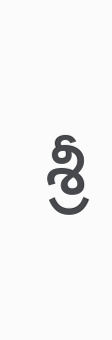శ్రీ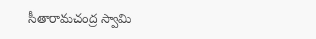సీతారామచంద్ర స్వామి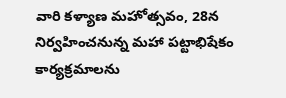వారి కళ్యాణ మహోత్సవం, 28న నిర్వహించనున్న మహా పట్టాభిషేకం కార్యక్రమాలను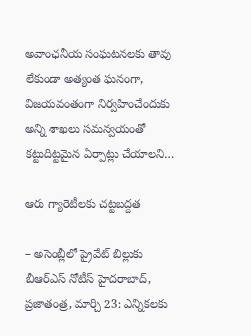అవాంఛనీయ సంఘటనలకు తావు లేకుండా అత్యంత ఘనంగా, విజయవంతంగా నిర్వహించేందుకు అన్ని శాఖలు సమన్వయంతో కట్టుదిట్టమైన ఏర్పాట్లు చేయాలని…

ఆరు గ్యారెటీలకు చట్టబద్దత

– అసెంబ్లీలో ప్రైవేట్‌ ‌బిల్లుకు బీఆర్‌ఎస్‌ ‌నోటీస్‌ హైదరాబాద్‌, ప్రజాతంత్ర, మార్చి 23: ఎన్నికలకు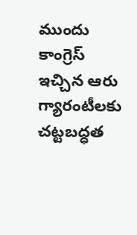ముందు కాంగ్రెస్‌ ఇచ్చిన ఆరు గ్యారంటీలకు చట్టబద్ధత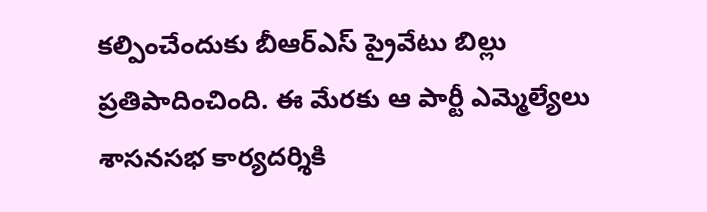కల్పించేందుకు బీఆర్‌ఎస్‌ ‌ప్రైవేటు బిల్లు ప్రతిపాదించింది. ఈ మేరకు ఆ పార్టీ ఎమ్మెల్యేలు శాసనసభ కార్యదర్శికి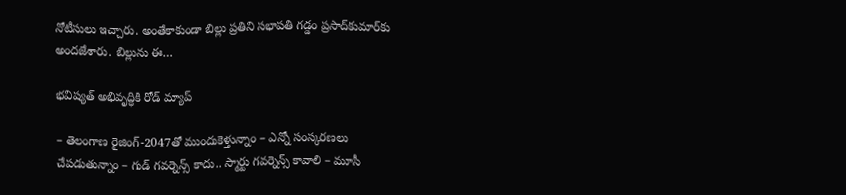నోటీసులు ఇచ్చారు. అంతేకాకుండా బిల్లు ప్రతిని సభాపతి గడ్డం ప్రసాద్‌కుమార్‌కు అందజేశారు. బిల్లును ఈ…

భవిష్యత్ అభివృద్ధికి రోడ్ మ్యాప్

– తెలంగాణ రైజింగ్-2047తో ముందుకెళ్తున్నాం – ఎన్నో సంస్కరణలు చేపడుతున్నాం – గుడ్ గవర్నెన్స్ కాదు.. స్మార్టు గవర్నెన్స్ కావాలి – మూసీ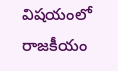విషయంలో రాజకీయం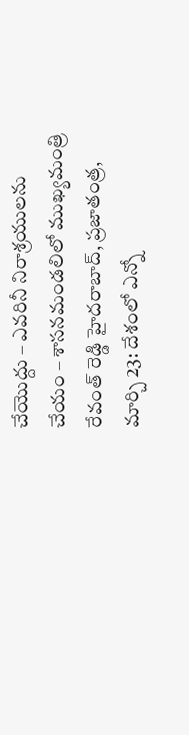చేయొద్దు – ఎవరినీ నిరాశ్రయులను చేయం – శాసనమండలిలో ముఖ్యమంత్రి రేవంత్ రెడ్డి హైదరాబాద్, ప్రజాతంత్ర, మార్చి 23: దేశంలో ఎన్నో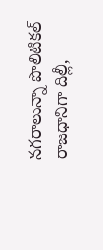నగరాలున్నా పొలిటికల్ రాజధానిగా దిల్లీ,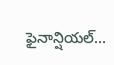ఫైనాన్షియల్…